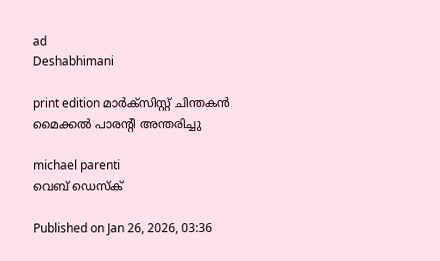ad
Deshabhimani

print edition മാർക്‌സിസ്റ്റ്‌ ചിന്തകൻ മൈക്കൽ പാരന്റി അന്തരിച്ചു

michael parenti
വെബ് ഡെസ്ക്

Published on Jan 26, 2026, 03:36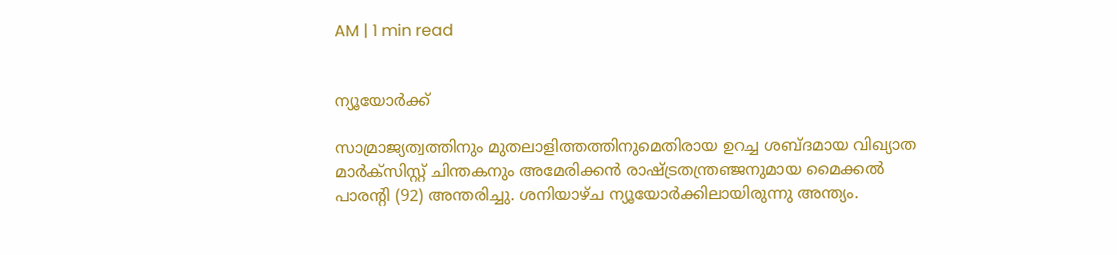AM | 1 min read


ന്യൂയോർക്ക്‌

സാമ്രാജ്യത്വത്തിനും മുതലാളിത്തത്തിനുമെതിരായ ഉറച്ച ശബ്‌ദമായ വിഖ്യാത മാർക്‌സിസ്റ്റ്‌ ചിന്തകനും അമേരിക്കൻ രാഷ്‌ട്രതന്ത്രഞ്ജനുമായ മൈക്കൽ പാരന്റി (92) അന്തരിച്ചു. ശനിയാഴ്‌ച ന്യൂയോർക്കിലായിരുന്നു അന്ത്യം.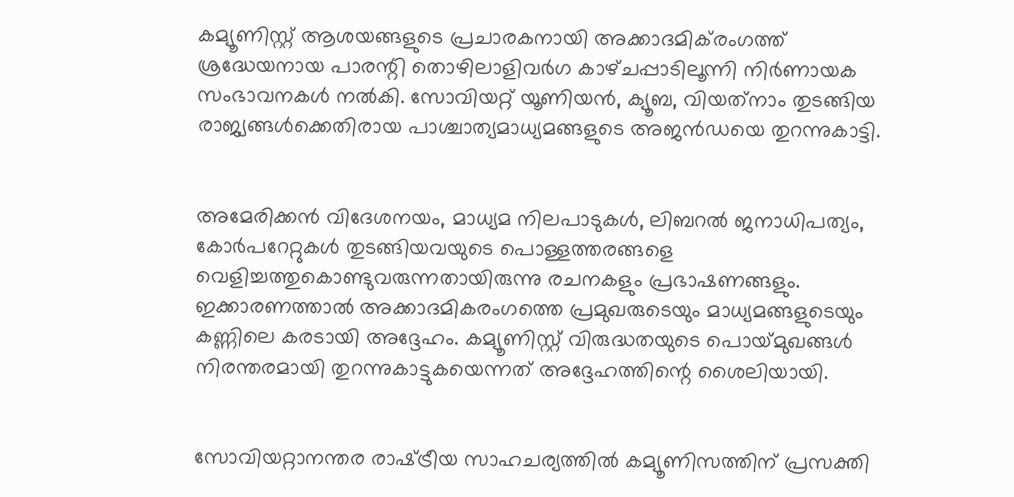കമ്യൂണിസ്റ്റ്‌ ആശയങ്ങളുടെ പ്രചാരകനായി അക്കാദമിക്‌രംഗത്ത്‌ ശ്രദ്ധേയനായ പാരന്റി തൊഴിലാളിവർഗ കാഴ്‌ചപ്പാടിലൂന്നി നിർണായക സംഭാവനകൾ നൽകി. സോവിയറ്റ്‌ യൂണിയൻ, ക്യൂബ, വിയത്‌നാം തുടങ്ങിയ രാജ്യങ്ങൾക്കെതിരായ പാശ്ചാത്യമാധ്യമങ്ങളുടെ അജൻഡയെ തുറന്നുകാട്ടി.


അമേരിക്കൻ വിദേശനയം, മാധ്യമ നിലപാടുകൾ, ലിബറൽ ജനാധിപത്യം, കോർപറേറ്റുകൾ തുടങ്ങിയവയുടെ പൊള്ളത്തരങ്ങളെ വെളിച്ചത്തുകൊണ്ടുവരുന്നതായിരുന്നു രചനകളും പ്രഭാഷണങ്ങളും. ഇക്കാരണത്താൽ അക്കാദമികരംഗത്തെ പ്രമുഖരുടെയും മാധ്യമങ്ങളുടെയും കണ്ണിലെ കരടായി അദ്ദേഹം. കമ്യൂണിസ്റ്റ്‌ വിരുദ്ധതയുടെ പൊയ്‌മുഖങ്ങൾ നിരന്തരമായി തുറന്നുകാട്ടുകയെന്നത്‌ അദ്ദേഹത്തിന്റെ ശൈലിയായി.


സോവിയറ്റാനന്തര രാഷ്‌ട്രീയ സാഹചര്യത്തിൽ കമ്യൂണിസത്തിന്‌ പ്രസക്തി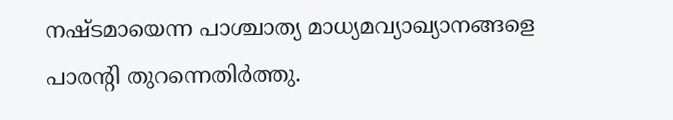നഷ്‌ടമായെന്ന പാശ്ചാത്യ മാധ്യമവ്യാഖ്യാനങ്ങളെ പാരന്റി തുറന്നെതിർത്തു.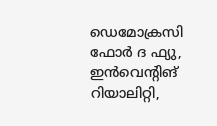ഡെമോക്രസി ഫോർ ദ ഫ്യു, ഇൻവെന്റിങ്‌ റിയാലിറ്റി,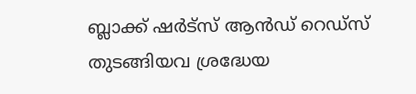ബ്ലാക്ക്‌ ഷർട്‌സ്‌ ആൻഡ്‌ റെഡ്‌സ്‌ തുടങ്ങിയവ ശ്രദ്ധേയ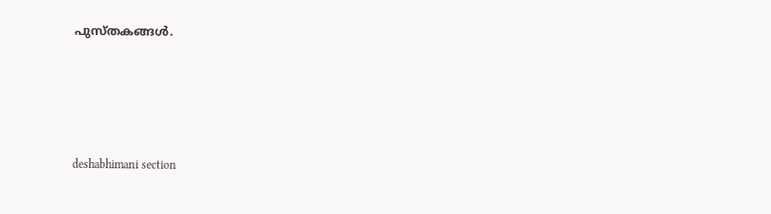പുസ്‌തകങ്ങൾ.




deshabhimani section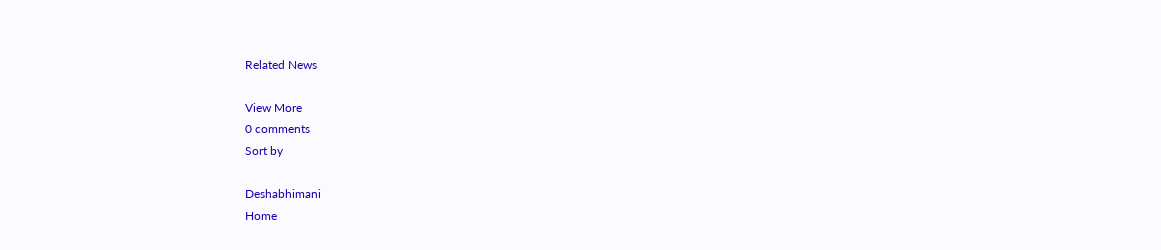Related News

View More
0 comments
Sort by

Deshabhimani
Home